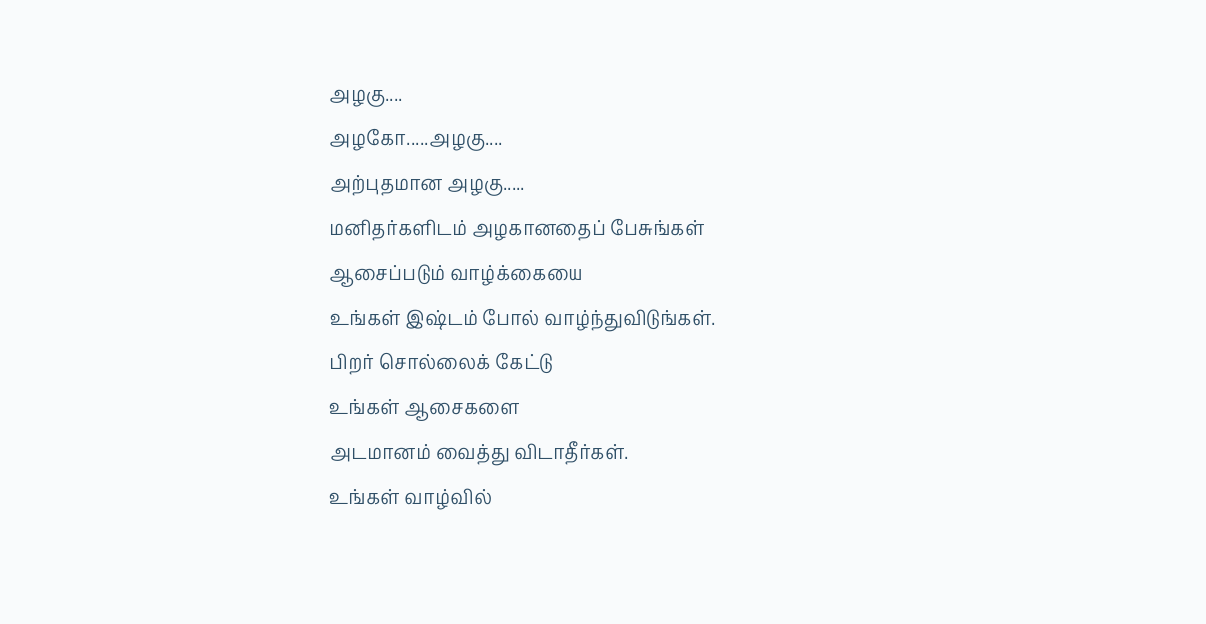அழகு....
அழகோ.....அழகு....
அற்புதமான அழகு.....
மனிதர்களிடம் அழகானதைப் பேசுங்கள்
ஆசைப்படும் வாழ்க்கையை
உங்கள் இஷ்டம் போல் வாழ்ந்துவிடுங்கள்.
பிறர் சொல்லைக் கேட்டு
உங்கள் ஆசைகளை
அடமானம் வைத்து விடாதீர்கள்.
உங்கள் வாழ்வில்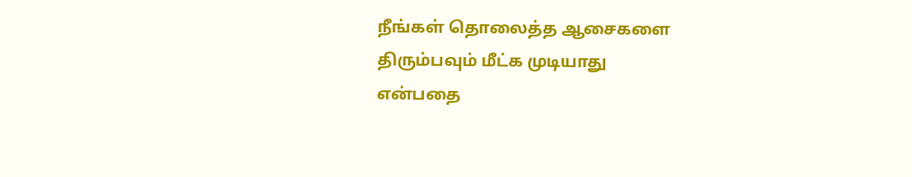நீங்கள் தொலைத்த ஆசைகளை
திரும்பவும் மீட்க முடியாது
என்பதை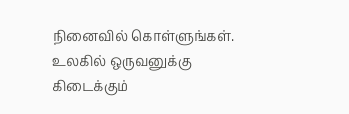நினைவில் கொள்ளுங்கள்.
உலகில் ஒருவனுக்கு கிடைக்கும்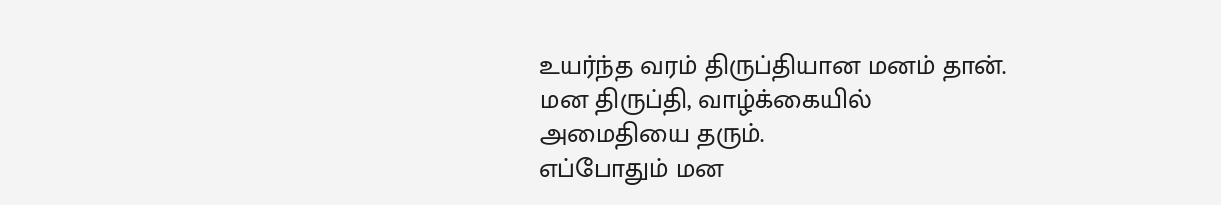உயர்ந்த வரம் திருப்தியான மனம் தான்.
மன திருப்தி, வாழ்க்கையில்
அமைதியை தரும்.
எப்போதும் மன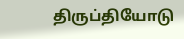திருப்தியோடு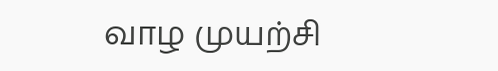வாழ முயற்சி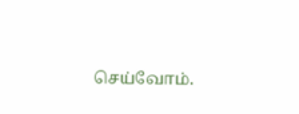செய்வோம்.